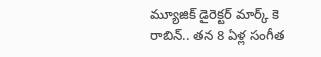మ్యూజిక్ డైరెక్టర్ మార్క్ కె రాబిన్.. తన 8 ఏళ్ల సంగీత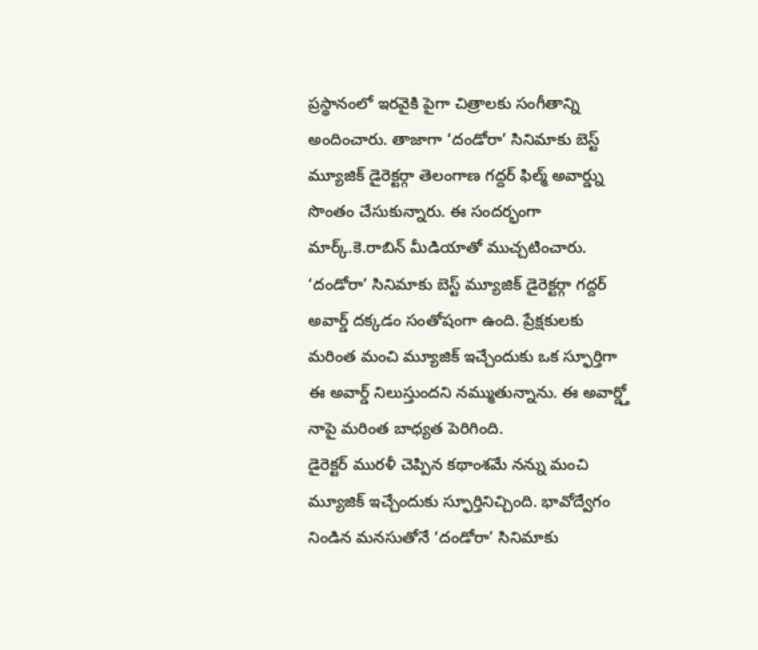ప్రస్థానంలో ఇరవైకి పైగా చిత్రాలకు సంగీతాన్ని అందించారు. తాజాగా ‘దండోరా’ సినిమాకు బెస్ట్ మ్యూజిక్ డైరెక్టర్గా తెలంగాణ గద్దర్ ఫిల్మ్ అవార్డ్ను సొంతం చేసుకున్నారు. ఈ సందర్భంగా మార్క్.కె.రాబిన్ మీడియాతో ముచ్చటించారు. ‘దండోరా’ సినిమాకు బెస్ట్ మ్యూజిక్ డైరెక్టర్గా గద్దర్ అవార్డ్ దక్కడం సంతోషంగా ఉంది. ప్రేక్షకులకు మరింత మంచి మ్యూజిక్ ఇచ్చేందుకు ఒక స్ఫూర్తిగా ఈ అవార్డ్ నిలుస్తుందని నమ్ముతున్నాను. ఈ అవార్డ్తో నాపై మరింత బాధ్యత పెరిగింది.
డైరెక్టర్ మురళీ చెప్పిన కథాంశమే నన్ను మంచి మ్యూజిక్ ఇచ్చేందుకు స్ఫూర్తినిచ్చింది. భావోద్వేగం నిండిన మనసుతోనే ‘దండోరా’ సినిమాకు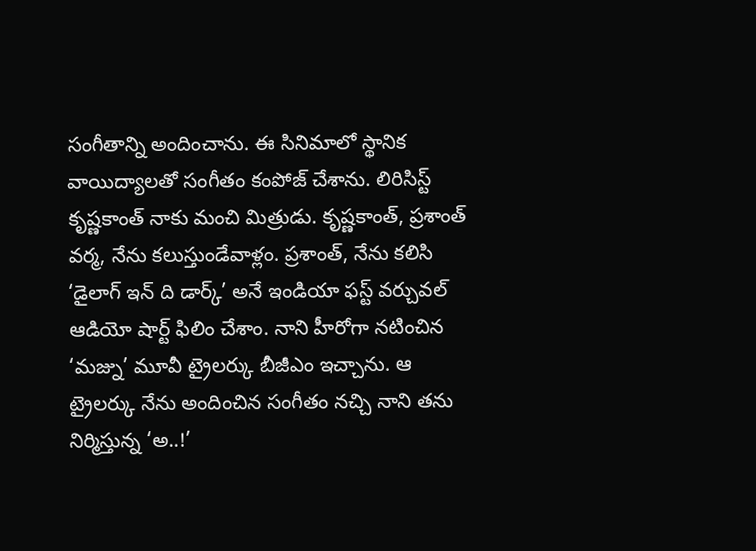సంగీతాన్ని అందించాను. ఈ సినిమాలో స్థానిక వాయిద్యాలతో సంగీతం కంపోజ్ చేశాను. లిరిసిస్ట్ కృష్ణకాంత్ నాకు మంచి మిత్రుడు. కృష్ణకాంత్, ప్రశాంత్ వర్మ, నేను కలుస్తుండేవాళ్లం. ప్రశాంత్, నేను కలిసి ‘డైలాగ్ ఇన్ ది డార్క్’ అనే ఇండియా ఫస్ట్ వర్చువల్ ఆడియో షార్ట్ ఫిలిం చేశాం. నాని హీరోగా నటించిన ‘మజ్ను’ మూవీ ట్రైలర్కు బీజీఎం ఇచ్చాను. ఆ ట్రైలర్కు నేను అందించిన సంగీతం నచ్చి నాని తను నిర్మిస్తున్న ‘అ..!’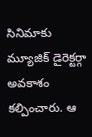సినిమాకు మ్యూజిక్ డైరెక్టర్గా అవకాశం కల్పించారు. ఆ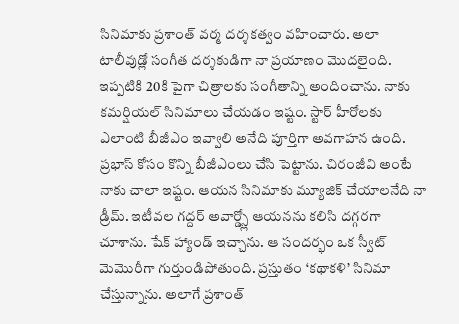సినిమాకు ప్రశాంత్ వర్మ దర్శకత్వం వహించారు. అలా టాలీవుడ్లో సంగీత దర్శకుడిగా నా ప్రయాణం మొదలైంది.
ఇప్పటికి 20కి పైగా చిత్రాలకు సంగీతాన్ని అందించాను. నాకు కమర్షియల్ సినిమాలు చేయడం ఇష్టం. స్టార్ హీరోలకు ఎలాంటి బీజీఎం ఇవ్వాలి అనేది పూర్తిగా అవగాహన ఉంది. ప్రభాస్ కోసం కొన్ని బీజీఎంలు చేసి పెట్టాను. చిరంజీవి అంటే నాకు చాలా ఇష్టం. ఆయన సినిమాకు మ్యూజిక్ చేయాలనేది నా డ్రీమ్. ఇటీవల గద్దర్ అవార్డ్స్లో ఆయనను కలిసి దగ్గరగా చూశాను. షేక్ హ్యాండ్ ఇచ్చాను. ఆ సందర్భం ఒక స్వీట్ మెమొరీగా గుర్తుండిపోతుంది. ప్రస్తుతం ‘కథాకళి’ సినిమా చేస్తున్నాను. అలాగే ప్రశాంత్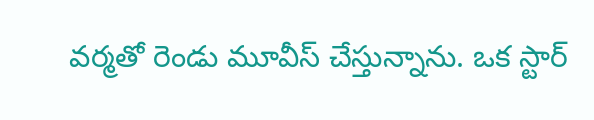వర్మతో రెండు మూవీస్ చేస్తున్నాను. ఒక స్టార్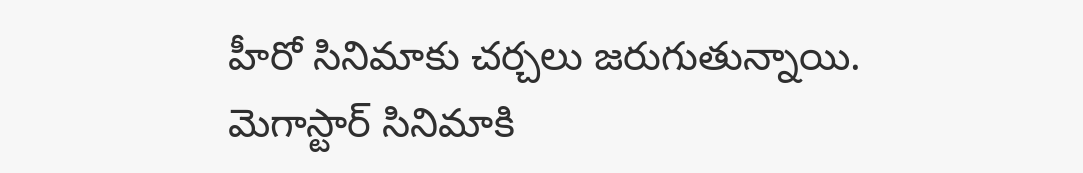హీరో సినిమాకు చర్చలు జరుగుతున్నాయి.
మెగాస్టార్ సినిమాకి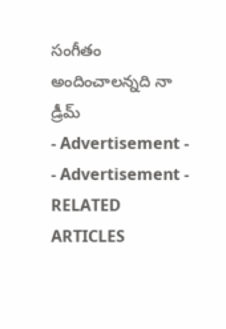సంగీతం అందించాలన్నది నా డ్రీమ్
- Advertisement -
- Advertisement -
RELATED ARTICLES